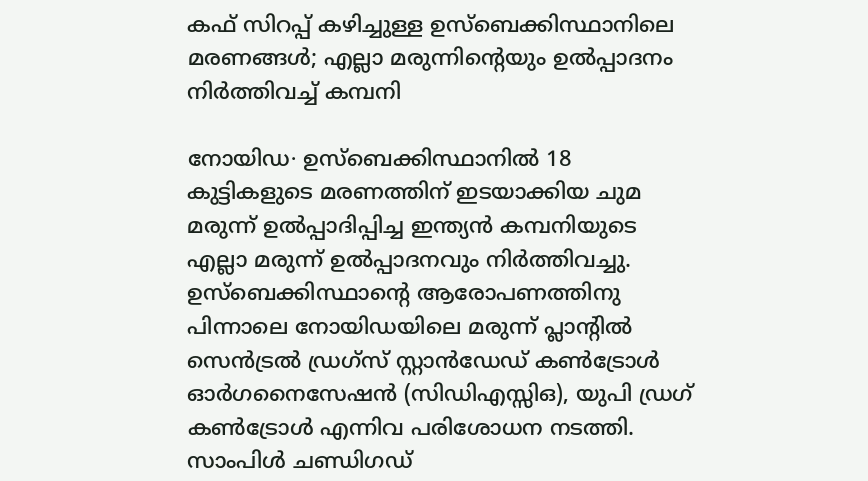കഫ് സിറപ്പ് കഴിച്ചുള്ള ഉസ്ബെക്കിസ്ഥാനിലെ മരണങ്ങൾ; എല്ലാ മരുന്നിന്റെയും ഉൽപ്പാദനം നിർത്തിവച്ച് കമ്പനി

നോയിഡ∙ ഉസ്ബെക്കിസ്ഥാനിൽ 18 കുട്ടികളുടെ മരണത്തിന് ഇടയാക്കിയ ചുമ മരുന്ന് ഉൽപ്പാദിപ്പിച്ച ഇന്ത്യൻ കമ്പനിയുടെ എല്ലാ മരുന്ന് ഉൽപ്പാദനവും നിർത്തിവച്ചു. ഉസ്ബെക്കിസ്ഥാന്റെ ആരോപണത്തിനു പിന്നാലെ നോയിഡയിലെ മരുന്ന് പ്ലാന്റിൽ സെൻട്രൽ ഡ്രഗ്സ് സ്റ്റാൻഡേഡ് കൺട്രോൾ ഓർഗനൈസേഷൻ (സിഡിഎസ്സിഒ), യുപി ഡ്രഗ് കൺട്രോൾ എന്നിവ പരിശോധന നടത്തി. സാംപിൾ ചണ്ഡിഗഡ്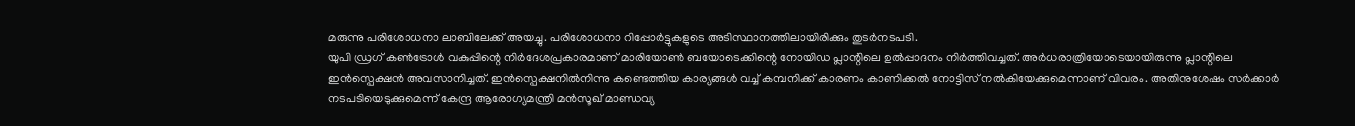മരുന്നു പരിശോധനാ ലാബിലേക്ക് അയച്ചു. പരിശോധനാ റിപ്പോർട്ടുകളുടെ അടിസ്ഥാനത്തിലായിരിക്കും തുടർനടപടി.
യുപി ഡ്രഗ് കൺട്രോൾ വകുപ്പിന്റെ നിർദേശപ്രകാരമാണ് മാരിയോൺ ബയോടെക്കിന്റെ നോയിഡ പ്ലാന്റിലെ ഉൽപ്പാദനം നിർത്തിവച്ചത്. അർധരാത്രിയോടെയായിരുന്നു പ്ലാന്റിലെ ഇൻസ്പെക്ഷൻ അവസാനിച്ചത്. ഇൻസ്പെക്ഷനിൽനിന്നു കണ്ടെത്തിയ കാര്യങ്ങൾ വച്ച് കമ്പനിക്ക് കാരണം കാണിക്കൽ നോട്ടിസ് നൽകിയേക്കുമെന്നാണ് വിവരം. അതിനുശേഷം സർക്കാർ നടപടിയെടുക്കുമെന്ന് കേന്ദ്ര ആരോഗ്യമന്ത്രി മൻസൂഖ് മാണ്ഡവ്യ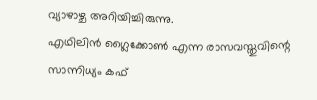വ്യാഴാഴ്ച അറിയിച്ചിരുന്നു.
എഥിലിൻ ഗ്ലൈക്കോൺ എന്ന രാസവസ്തുവിന്റെ സാന്നിധ്യം കഫ്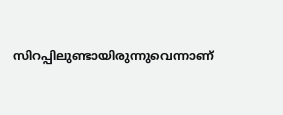സിറപ്പിലുണ്ടായിരുന്നുവെന്നാണ്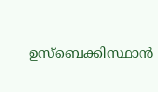ഉസ്ബെക്കിസ്ഥാൻ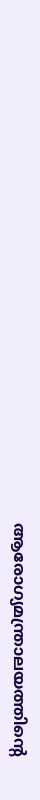ആരോഗ്യമന്ത്രാലയത്തിന്റെ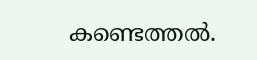കണ്ടെത്തൽ.